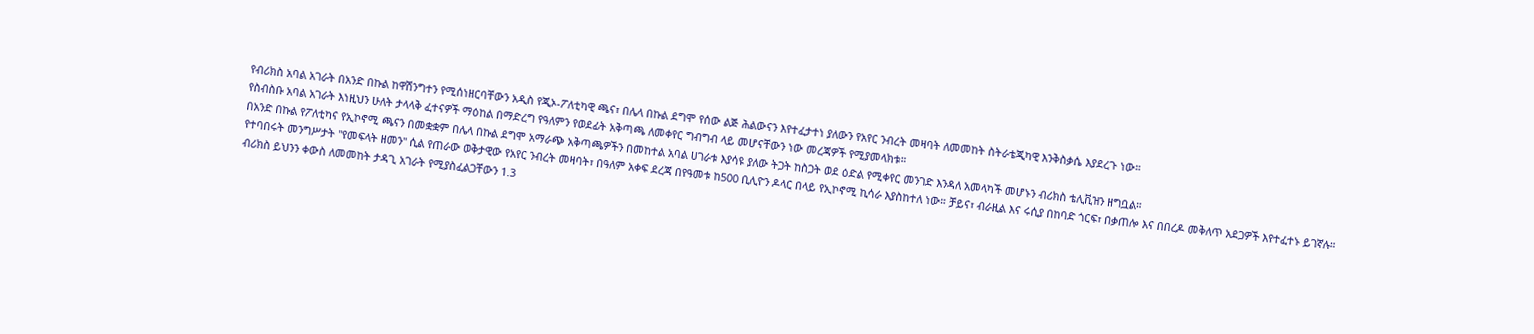የብሪክስ አባል አገራት በአንድ በኩል ከዋሽንግተን የሚሰነዘርባቸውን አዲስ የጂኦ-ፖለቲካዊ ጫና፣ በሌላ በኩል ደግሞ የሰው ልጅ ሕልውናን እየተፈታተነ ያለውን የአየር ንብረት መዛባት ለመመከት ስትራቴጂካዊ እንቅስቃሴ እያደረጉ ነው።
የስብስቡ አባል አገራት እነዚህን ሁለት ታላላቅ ፈተናዎች ማዕከል በማድረግ የዓለምን የወደፊት አቅጣጫ ለመቀየር ግብግብ ላይ መሆናቸውን ነው መረጃዎች የሚያመላክቱ።
በአንድ በኩል የፖለቲካና የኢኮኖሚ ጫናን በመቋቋም በሌላ በኩል ደግሞ አማራጭ አቅጣጫዎችን በመከተል አባል ሀገራቱ እያሳዩ ያለው ትጋት ከስጋት ወደ ዕድል የሚቀየር መንገድ እንዳለ አመላካች መሆኑን ብሪክስ ቴሊቪዝን ዘግቧል።
የተባበሩት መንግሥታት "የመፍላት ዘመን" ሲል የጠራው ወቅታዊው የአየር ንብረት መዛባት፣ በዓለም አቀፍ ደረጃ በየዓመቱ ከ500 ቢሊዮን ዶላር በላይ የኢኮኖሚ ኪሳራ እያስከተለ ነው። ቻይና፣ ብራዚል እና ሩሲያ በከባድ ጎርፍ፣ በቃጠሎ እና በበረዶ መቅለጥ አደጋዎች እየተፈተኑ ይገኛሉ።
ብሪክስ ይህንን ቀውስ ለመመከት ታዳጊ አገራት የሚያስፈልጋቸውን 1.3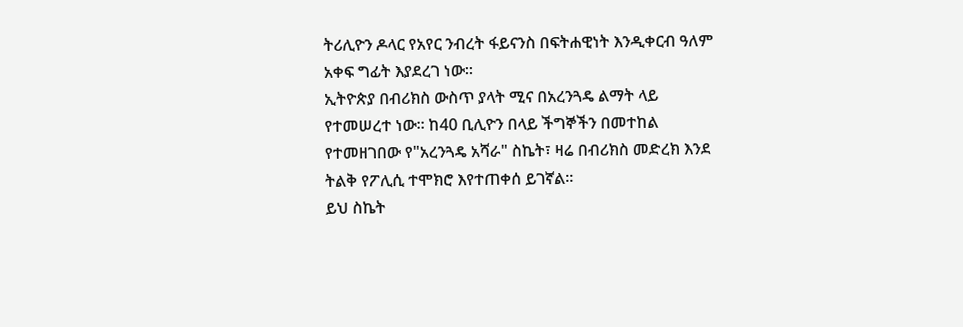ትሪሊዮን ዶላር የአየር ንብረት ፋይናንስ በፍትሐዊነት እንዲቀርብ ዓለም አቀፍ ግፊት እያደረገ ነው።
ኢትዮጵያ በብሪክስ ውስጥ ያላት ሚና በአረንጓዴ ልማት ላይ የተመሠረተ ነው። ከ40 ቢሊዮን በላይ ችግኞችን በመተከል የተመዘገበው የ"አረንጓዴ አሻራ" ስኬት፣ ዛሬ በብሪክስ መድረክ እንደ ትልቅ የፖሊሲ ተሞክሮ እየተጠቀሰ ይገኛል።
ይህ ስኬት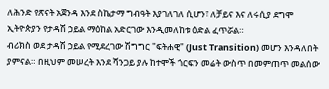ለሕንድ የጽናት አጀንዳ እንደ ስኬታማ ግብዓት እያገለገለ ሲሆን፣ ለቻይና እና ለሩሲያ ደግሞ ኢትዮጵያን የታዳሽ ኃይል ማዕከል አድርገው እንዲመለከቱ ዕድል ፈጥሯል።
ብሪክስ ወደ ታዳሽ ኃይል የሚደረገው ሽግግር "ፍትሐዊ" (Just Transition) መሆን እንዳለበት ያምናል። በዚህም መሠረት እንደ ሻንጋይ ያሉ ከተሞች ጎርፍን መሬት ውስጥ በመምጠጥ መልሰው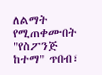ለልማት የሚጠቀሙበት "የስፖንጅ ከተማ" ጥበብ፣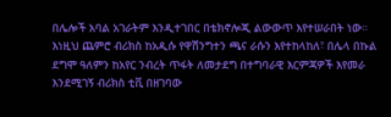በሌሎች አባል አገራትም እንዲተገበር በቴክኖሎጂ ልውውጥ እየተሠራበት ነው።
እነዚህ ጨምሮ ብሪክስ ከአዲሱ የዋሽንግተን ጫና ራሱን እየተከላከለ፣ በሌላ በኩል ደግሞ ዓለምን ከአየር ንብረት ጥፋት ለመታደግ በተግባራዊ እርምጃዎች እየመራ እንደሚገኝ ብሪክስ ቲቪ በዘገባው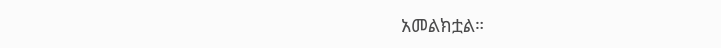አመልክቷል።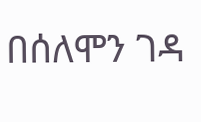በሰለሞን ገዳ